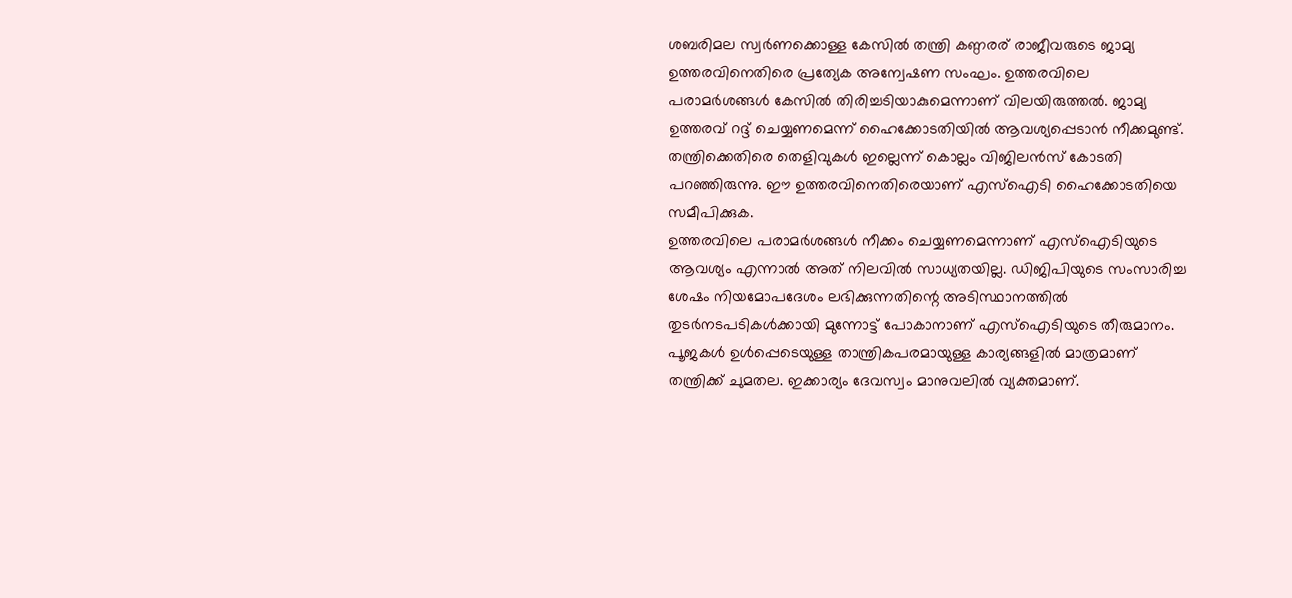ശബരിമല സ്വർണക്കൊള്ള കേസിൽ തന്ത്രി കണ്ഠരര് രാജീവരുടെ ജാമ്യ ഉത്തരവിനെതിരെ പ്രത്യേക അന്വേഷണ സംഘം. ഉത്തരവിലെ പരാമർശങ്ങൾ കേസിൽ തിരിച്ചടിയാകുമെന്നാണ് വിലയിരുത്തൽ. ജാമ്യ ഉത്തരവ് റദ്ദ് ചെയ്യണമെന്ന് ഹൈക്കോടതിയിൽ ആവശ്യപ്പെടാൻ നീക്കമുണ്ട്. തന്ത്രിക്കെതിരെ തെളിവുകൾ ഇല്ലെന്ന് കൊല്ലം വിജിലൻസ് കോടതി പറഞ്ഞിരുന്നു. ഈ ഉത്തരവിനെതിരെയാണ് എസ്ഐടി ഹൈക്കോടതിയെ സമീപിക്കുക.
ഉത്തരവിലെ പരാമർശങ്ങൾ നീക്കം ചെയ്യണമെന്നാണ് എസ്ഐടിയുടെ ആവശ്യം എന്നാൽ അത് നിലവിൽ സാധ്യതയില്ല. ഡിജിപിയുടെ സംസാരിച്ച ശേഷം നിയമോപദേശം ലഭിക്കുന്നതിന്റെ അടിസ്ഥാനത്തിൽ തുടർനടപടികൾക്കായി മുന്നോട്ട് പോകാനാണ് എസ്ഐടിയുടെ തീരുമാനം.
പൂജകൾ ഉൾപ്പെടെയുള്ള താന്ത്രികപരമായുള്ള കാര്യങ്ങളിൽ മാത്രമാണ് തന്ത്രിക്ക് ചുമതല. ഇക്കാര്യം ദേവസ്വം മാനുവലിൽ വ്യക്തമാണ്.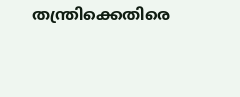തന്ത്രിക്കെതിരെ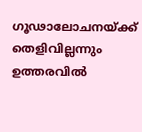ഗൂഢാലോചനയ്ക്ക് തെളിവില്ലന്നും ഉത്തരവിൽ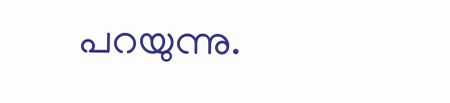പറയുന്നു.